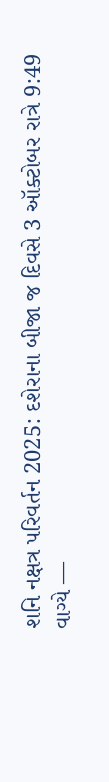શનિ નક્ષત્ર પરિવર્તન 2025: દશેરાના બીજા જ દિવસે 3 ઑક્ટોબર રાત્રે 9:49 વાગ્યે —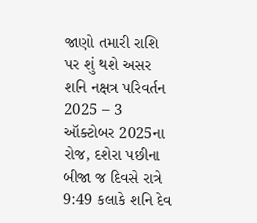જાણો તમારી રાશિ પર શું થશે અસર
શનિ નક્ષત્ર પરિવર્તન 2025 – 3 ઑક્ટોબર 2025ના રોજ, દશેરા પછીના બીજા જ દિવસે રાત્રે 9:49 કલાકે શનિ દેવ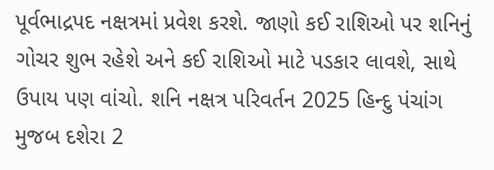પૂર્વભાદ્રપદ નક્ષત્રમાં પ્રવેશ કરશે. જાણો કઈ રાશિઓ પર શનિનું ગોચર શુભ રહેશે અને કઈ રાશિઓ માટે પડકાર લાવશે, સાથે ઉપાય પણ વાંચો. શનિ નક્ષત્ર પરિવર્તન 2025 હિન્દુ પંચાંગ મુજબ દશેરા 2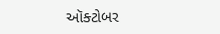ઑક્ટોબર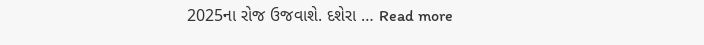2025ના રોજ ઉજવાશે. દશેરા … Read more